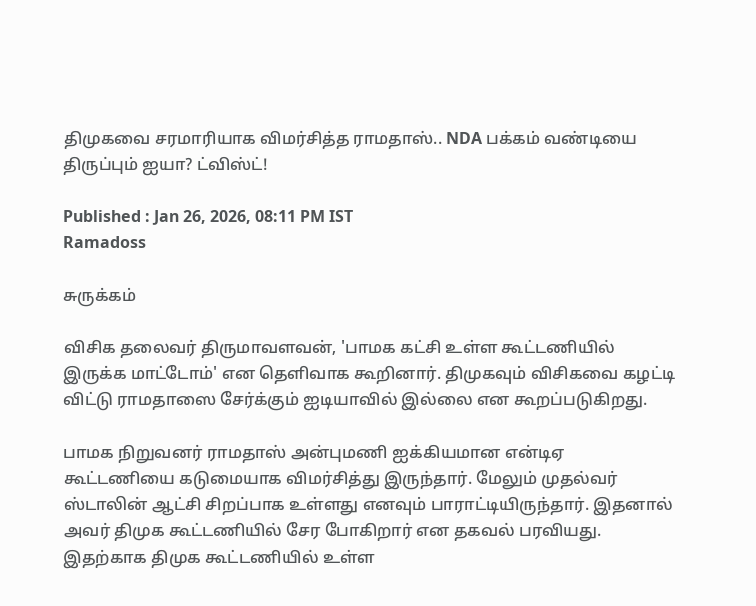திமுகவை சரமாரியாக விமர்சித்த ராமதாஸ்.. NDA பக்கம் வண்டியை திருப்பும் ஐயா? ட்விஸ்ட்!

Published : Jan 26, 2026, 08:11 PM IST
Ramadoss

சுருக்கம்

விசிக தலைவர் திருமாவளவன், 'பாமக கட்சி உள்ள கூட்டணியில் இருக்க மாட்டோம்' என தெளிவாக கூறினார். திமுகவும் விசிகவை கழட்டி விட்டு ராமதாஸை சேர்க்கும் ஐடியாவில் இல்லை என கூறப்படுகிறது.

பாமக நிறுவனர் ராமதாஸ் அன்புமணி ஐக்கியமான என்டிஏ கூட்டணியை கடுமையாக விமர்சித்து இருந்தார். மேலும் முதல்வர் ஸ்டாலின் ஆட்சி சிறப்பாக உள்ளது எனவும் பாராட்டியிருந்தார். இதனால் அவர் திமுக கூட்டணியில் சேர போகிறார் என தகவல் பரவியது. இதற்காக திமுக கூட்டணியில் உள்ள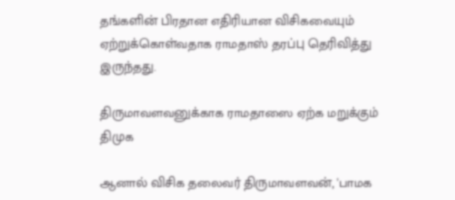தங்களின் பிரதான எதிரியான விசிகவையும் ஏற்றுக்கொள்வதாக ராமதாஸ் தரப்பு தெரிவித்து இருந்தது.

திருமாவளவனுக்காக ராமதாஸை ஏற்க மறுக்கும் திமுக‌

ஆனால் விசிக தலைவர் திருமாவளவன், 'பாமக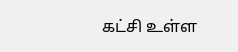கட்சி உள்ள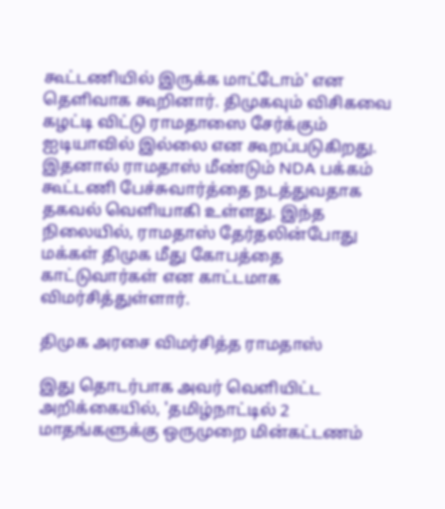கூட்டணியில் இருக்க மாட்டோம்' என தெளிவாக கூறினார். திமுகவும் விசிகவை கழட்டி விட்டு ராமதாஸை சேர்க்கும் ஐடியாவில் இல்லை என கூறப்படுகிறது. இதனால் ராமதாஸ் மீண்டும் NDA பக்கம் கூட்டணி பேச்சுவார்த்தை நடத்துவதாக தகவல் வெளியாகி உள்ளது. இந்த நிலையில், ராமதாஸ் தேர்தலின்போது மக்கள் திமுக மீது கோபத்தை காட்டுவார்கள் என காட்டமாக விமர்சித்துள்ளார்.

திமுக அரசை விமர்சித்த ராமதாஸ்

இது தொடர்பாக அவர் வெளியிட்ட அறிக்கையில், 'தமிழ்நாட்டில் 2 மாதங்களுக்கு ஒருமுறை மின்கட்டணம்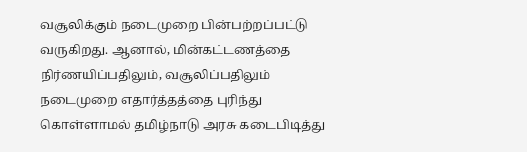வசூலிக்கும் நடைமுறை பின்பற்றப்பட்டு வருகிறது. ஆனால், மின்கட்டணத்தை நிர்ணயிப்பதிலும், வசூலிப்பதிலும் நடைமுறை எதார்த்தத்தை புரிந்து கொள்ளாமல் தமிழ்நாடு அரசு கடைபிடித்து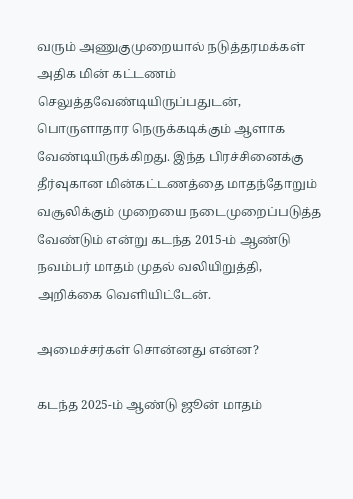வரும் அணுகுமுறையால் நடுத்தரமக்கள் அதிக மின் கட்டணம் செலுத்தவேண்டியிருப்பதுடன், பொருளாதார நெருக்கடிக்கும் ஆளாக வேண்டியிருக்கிறது. இந்த பிரச்சினைக்கு தீர்வுகான மின்கட்டணத்தை மாதந்தோறும் வசூலிக்கும் முறையை நடைமுறைப்படுத்த வேண்டும் என்று கடந்த 2015-ம் ஆண்டு நவம்பர் மாதம் முதல் வலியிறுத்தி, அறிக்கை வெளியிட்டேன்.

அமைச்சர்கள் சொன்னது என்ன?

கடந்த 2025-ம் ஆண்டு ஜூன் மாதம்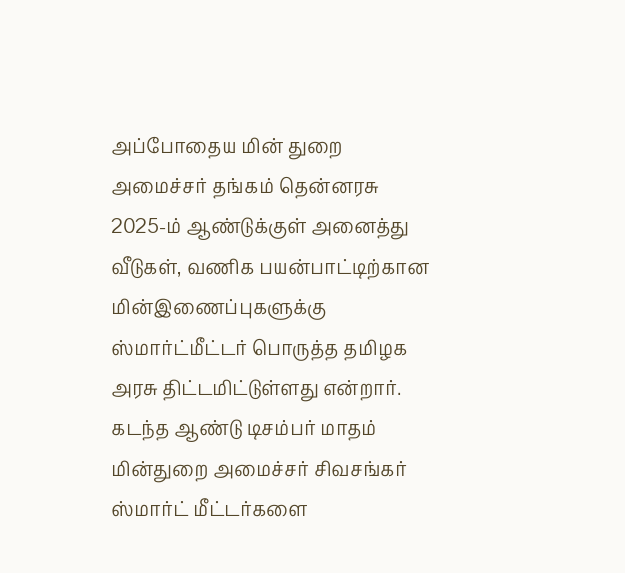அப்போதைய மின் துறை அமைச்சர் தங்கம் தென்னரசு 2025-ம் ஆண்டுக்குள் அனைத்து வீடுகள், வணிக பயன்பாட்டிற்கான மின்இணைப்புகளுக்கு ஸ்மார்ட்மீட்டர் பொருத்த தமிழக அரசு திட்டமிட்டுள்ளது என்றார். கடந்த ஆண்டு டிசம்பர் மாதம் மின்துறை அமைச்சர் சிவசங்கர் ஸ்மார்ட் மீட்டர்களை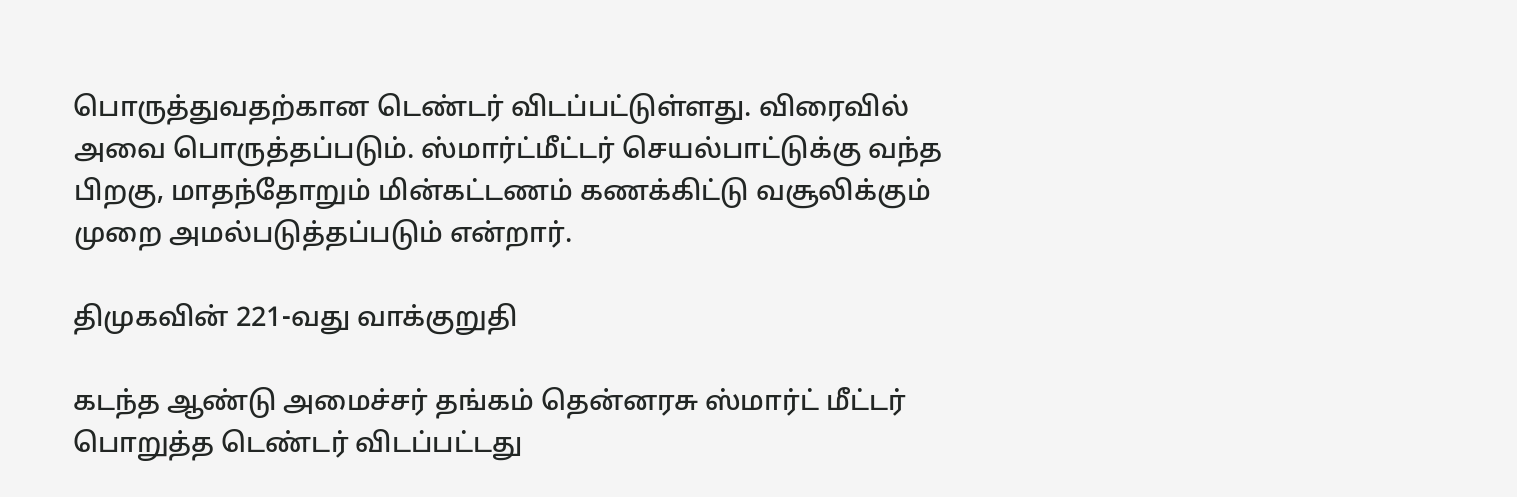பொருத்துவதற்கான டெண்டர் விடப்பட்டுள்ளது. விரைவில் அவை பொருத்தப்படும். ஸ்மார்ட்மீட்டர் செயல்பாட்டுக்கு வந்த பிறகு, மாதந்தோறும் மின்கட்டணம் கணக்கிட்டு வசூலிக்கும் முறை அமல்படுத்தப்படும் என்றார்.

திமுகவின் 221-வது வாக்குறுதி

கடந்த ஆண்டு அமைச்சர் தங்கம் தென்னரசு ஸ்மார்ட் மீட்டர் பொறுத்த டெண்டர் விடப்பட்டது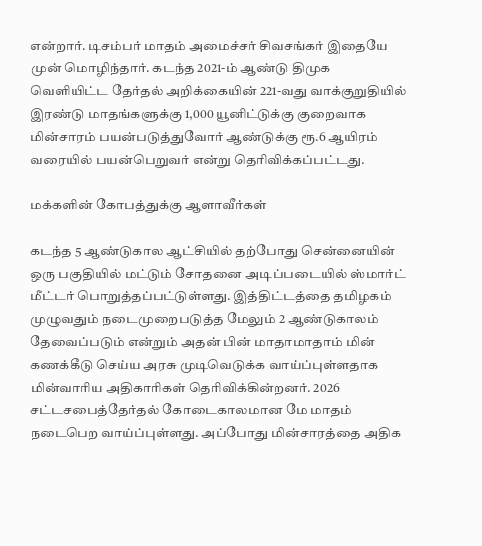என்றார். டிசம்பர் மாதம் அமைச்சர் சிவசங்கர் இதையே முன் மொழிந்தார். கடந்த 2021-ம் ஆண்டு திமுக வெளியிட்ட தேர்தல் அறிக்கையின் 221-வது வாக்குறுதியில் இரண்டு மாதங்களுக்கு 1,000 யூனிட்டுக்கு குறைவாக மின்சாரம் பயன்படுத்துவோர் ஆண்டுக்கு ரூ.6 ஆயிரம் வரையில் பயன்பெறுவர் என்று தெரிவிக்கப்பட்டது.

மக்களின் கோபத்துக்கு ஆளாவீர்கள்

கடந்த 5 ஆண்டுகால ஆட்சியில் தற்போது சென்னையின் ஒரு பகுதியில் மட்டும் சோதனை அடிப்படையில் ஸ்மார்ட் மீட்டர் பொறுத்தப்பட்டுள்ளது. இத்திட்டத்தை தமிழகம் முழுவதும் நடைமுறைபடுத்த மேலும் 2 ஆண்டுகாலம் தேவைப்படும் என்றும் அதன் பின் மாதாமாதாம் மின் கணக்கீடு செய்ய அரசு முடிவெடுக்க வாய்ப்புள்ளதாக மின்வாரிய அதிகாரிகள் தெரிவிக்கின்றனர். 2026 சட்டசபைத்தேர்தல் கோடைகாலமான மே மாதம் நடைபெற வாய்ப்புள்ளது. அப்போது மின்சாரத்தை அதிக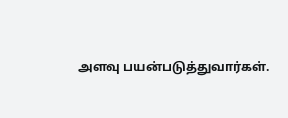அளவு பயன்படுத்துவார்கள்.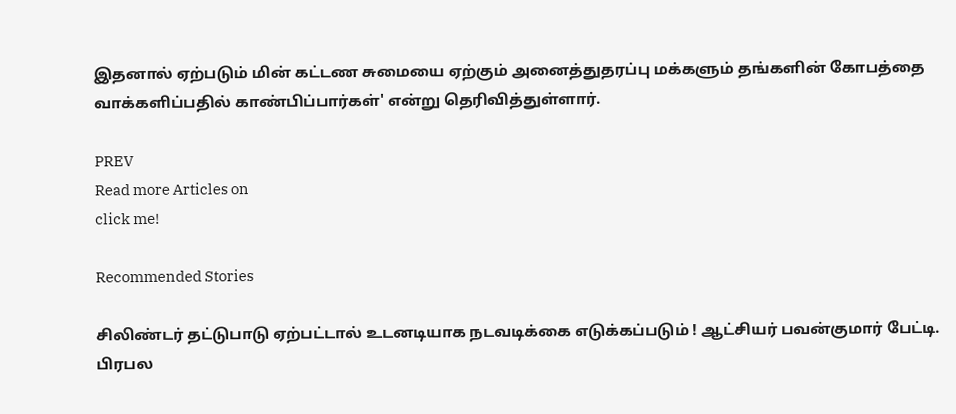இதனால் ஏற்படும் மின் கட்டண சுமையை ஏற்கும் அனைத்துதரப்பு மக்களும் தங்களின் கோபத்தை வாக்களிப்பதில் காண்பிப்பார்கள்' என்று தெரிவித்துள்ளார்.

PREV
Read more Articles on
click me!

Recommended Stories

சிலிண்டர் தட்டுபாடு ஏற்பட்டால் உடனடியாக நடவடிக்கை எடுக்கப்படும் ! ஆட்சியர் பவன்குமார் பேட்டி.
பிரபல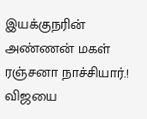இயக்குநரின் அண்ணன் மகள் ரஞ்சனா நாச்சியார்.! விஜயை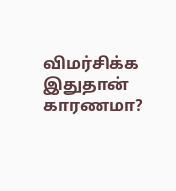விமர்சிக்க இதுதான் காரணமா?